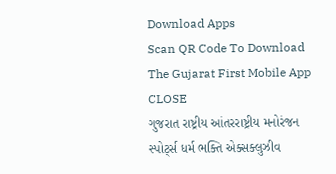Download Apps
Scan QR Code To Download The Gujarat First Mobile App CLOSE
ગુજરાત રાષ્ટ્રીય આંતરરાષ્ટ્રીય મનોરંજન સ્પોર્ટ્સ ધર્મ ભક્તિ એક્સક્લુઝીવ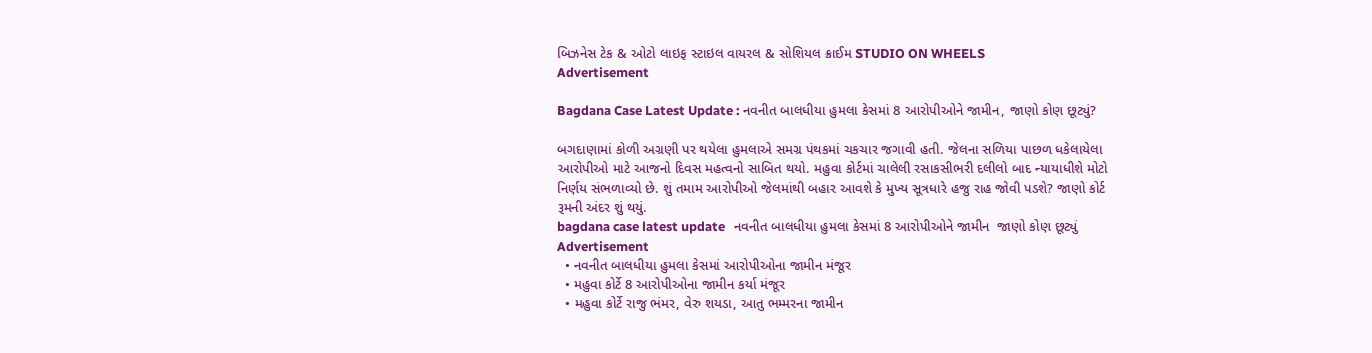બિઝનેસ ટેક & ઓટો લાઇફ સ્ટાઇલ વાયરલ & સોશિયલ ક્રાઈમ STUDIO ON WHEELS
Advertisement

Bagdana Case Latest Update : નવનીત બાલધીયા હુમલા કેસમાં 8 આરોપીઓને જામીન, જાણો કોણ છૂટ્યું?

બગદાણામાં કોળી અગ્રણી પર થયેલા હુમલાએ સમગ્ર પંથકમાં ચકચાર જગાવી હતી. જેલના સળિયા પાછળ ધકેલાયેલા આરોપીઓ માટે આજનો દિવસ મહત્વનો સાબિત થયો. મહુવા કોર્ટમાં ચાલેલી રસાકસીભરી દલીલો બાદ ન્યાયાધીશે મોટો નિર્ણય સંભળાવ્યો છે. શું તમામ આરોપીઓ જેલમાંથી બહાર આવશે કે મુખ્ય સૂત્રધારે હજુ રાહ જોવી પડશે? જાણો કોર્ટ રૂમની અંદર શું થયું.
bagdana case latest update   નવનીત બાલધીયા હુમલા કેસમાં 8 આરોપીઓને જામીન  જાણો કોણ છૂટ્યું
Advertisement
  • નવનીત બાલધીયા હુમલા કેસમાં આરોપીઓના જામીન મંજૂર
  • મહુવા કોર્ટે 8 આરોપીઓના જામીન કર્યા મંજૂર
  • મહુવા કોર્ટે રાજુ ભંમર, વેરુ શયડા, આતુ ભમ્મરના જામીન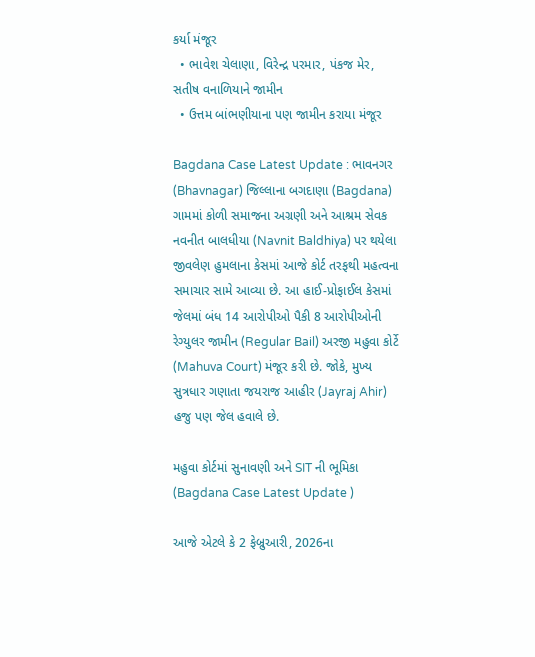કર્યા મંજૂર
  • ભાવેશ ચેલાણા, વિરેન્દ્ર પરમાર, પંકજ મેર, સતીષ વનાળિયાને જામીન
  • ઉત્તમ બાંભણીયાના પણ જામીન કરાયા મંજૂર

Bagdana Case Latest Update : ભાવનગર (Bhavnagar) જિલ્લાના બગદાણા (Bagdana) ગામમાં કોળી સમાજના અગ્રણી અને આશ્રમ સેવક નવનીત બાલધીયા (Navnit Baldhiya) પર થયેલા જીવલેણ હુમલાના કેસમાં આજે કોર્ટ તરફથી મહત્વના સમાચાર સામે આવ્યા છે. આ હાઈ-પ્રોફાઈલ કેસમાં જેલમાં બંધ 14 આરોપીઓ પૈકી 8 આરોપીઓની રેગ્યુલર જામીન (Regular Bail) અરજી મહુવા કોર્ટે (Mahuva Court) મંજૂર કરી છે. જોકે, મુખ્ય સુત્રધાર ગણાતા જયરાજ આહીર (Jayraj Ahir) હજુ પણ જેલ હવાલે છે.

મહુવા કોર્ટમાં સુનાવણી અને SIT ની ભૂમિકા (Bagdana Case Latest Update )

આજે એટલે કે 2 ફેબ્રુઆરી, 2026ના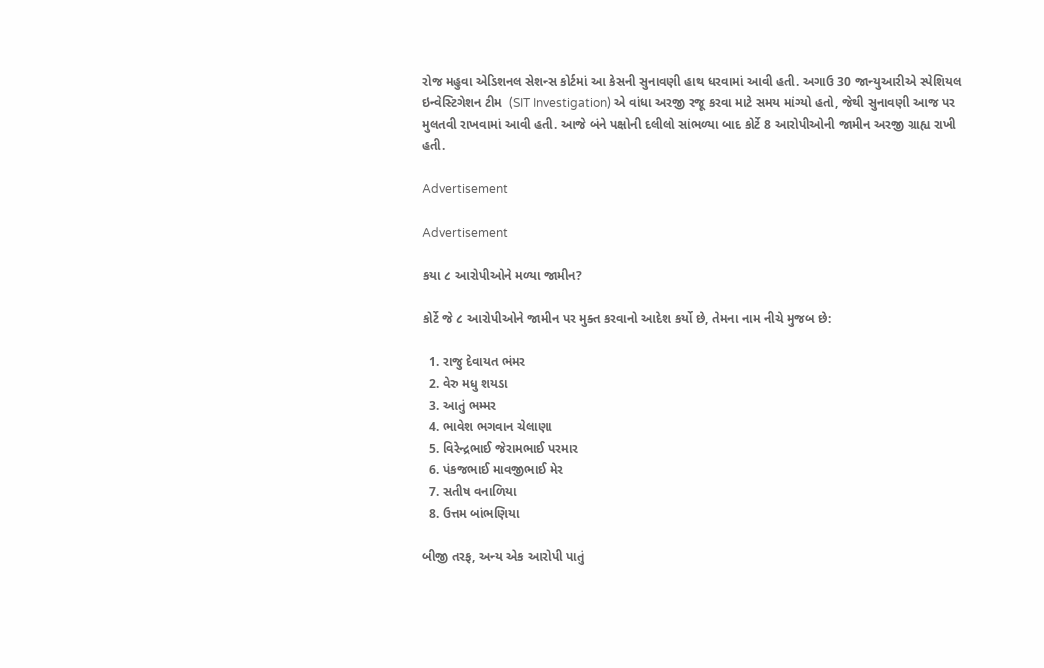રોજ મહુવા એડિશનલ સેશન્સ કોર્ટમાં આ કેસની સુનાવણી હાથ ધરવામાં આવી હતી. અગાઉ 30 જાન્યુઆરીએ સ્પેશિયલ ઇન્વેસ્ટિગેશન ટીમ  (SIT Investigation) એ વાંધા અરજી રજૂ કરવા માટે સમય માંગ્યો હતો, જેથી સુનાવણી આજ પર મુલતવી રાખવામાં આવી હતી. આજે બંને પક્ષોની દલીલો સાંભળ્યા બાદ કોર્ટે 8 આરોપીઓની જામીન અરજી ગ્રાહ્ય રાખી હતી.

Advertisement

Advertisement

કયા ૮ આરોપીઓને મળ્યા જામીન?

કોર્ટે જે ૮ આરોપીઓને જામીન પર મુક્ત કરવાનો આદેશ કર્યો છે, તેમના નામ નીચે મુજબ છે:

  1. રાજુ દેવાયત ભંમર
  2. વેરુ મધુ શયડા
  3. આતું ભમ્મર
  4. ભાવેશ ભગવાન ચેલાણા
  5. વિરેન્દ્રભાઈ જેરામભાઈ પરમાર
  6. પંકજભાઈ માવજીભાઈ મેર
  7. સતીષ વનાળિયા
  8. ઉત્તમ બાંભણિયા

બીજી તરફ, અન્ય એક આરોપી પાતું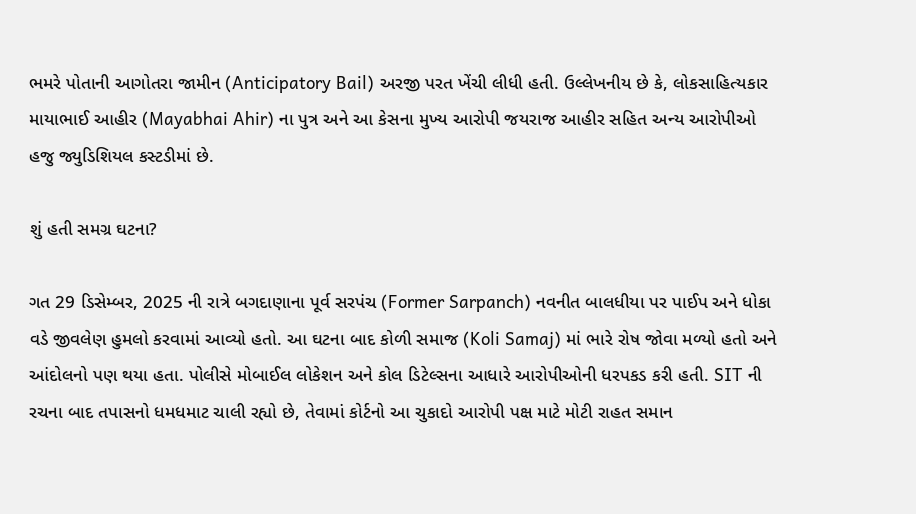ભમરે પોતાની આગોતરા જામીન (Anticipatory Bail) અરજી પરત ખેંચી લીધી હતી. ઉલ્લેખનીય છે કે, લોકસાહિત્યકાર માયાભાઈ આહીર (Mayabhai Ahir) ના પુત્ર અને આ કેસના મુખ્ય આરોપી જયરાજ આહીર સહિત અન્ય આરોપીઓ હજુ જ્યુડિશિયલ કસ્ટડીમાં છે.

શું હતી સમગ્ર ઘટના?

ગત 29 ડિસેમ્બર, 2025 ની રાત્રે બગદાણાના પૂર્વ સરપંચ (Former Sarpanch) નવનીત બાલધીયા પર પાઈપ અને ધોકા વડે જીવલેણ હુમલો કરવામાં આવ્યો હતો. આ ઘટના બાદ કોળી સમાજ (Koli Samaj) માં ભારે રોષ જોવા મળ્યો હતો અને આંદોલનો પણ થયા હતા. પોલીસે મોબાઈલ લોકેશન અને કોલ ડિટેલ્સના આધારે આરોપીઓની ધરપકડ કરી હતી. SIT ની રચના બાદ તપાસનો ધમધમાટ ચાલી રહ્યો છે, તેવામાં કોર્ટનો આ ચુકાદો આરોપી પક્ષ માટે મોટી રાહત સમાન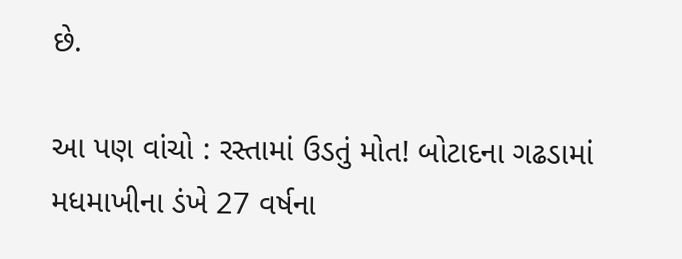છે.

આ પણ વાંચો : રસ્તામાં ઉડતું મોત! બોટાદના ગઢડામાં મધમાખીના ડંખે 27 વર્ષના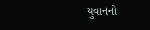યુવાનનો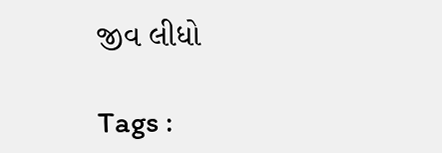જીવ લીધો

Tags :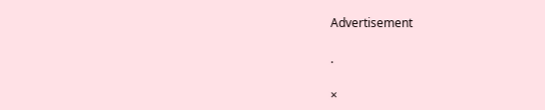Advertisement

.

×